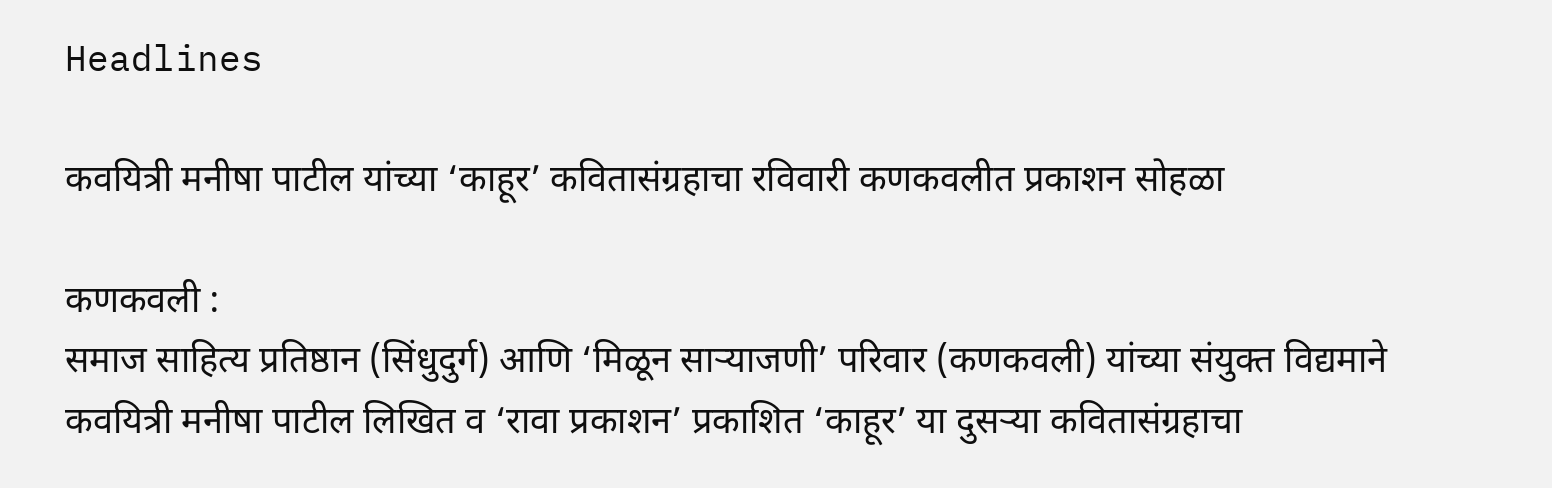Headlines

कवयित्री मनीषा पाटील यांच्या ‘काहूर’ कवितासंग्रहाचा रविवारी कणकवलीत प्रकाशन सोहळा

कणकवली :
समाज साहित्य प्रतिष्ठान (सिंधुदुर्ग) आणि ‘मिळून साऱ्याजणी’ परिवार (कणकवली) यांच्या संयुक्त विद्यमाने कवयित्री मनीषा पाटील लिखित व ‘रावा प्रकाशन’ प्रकाशित ‘काहूर’ या दुसऱ्या कवितासंग्रहाचा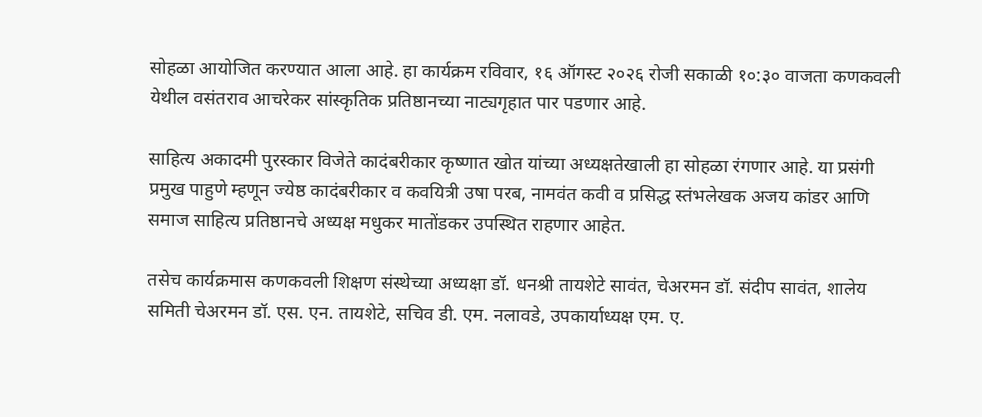सोहळा आयोजित करण्यात आला आहे. हा कार्यक्रम रविवार, १६ ऑगस्ट २०२६ रोजी सकाळी १०:३० वाजता कणकवली येथील वसंतराव आचरेकर सांस्कृतिक प्रतिष्ठानच्या नाट्यगृहात पार पडणार आहे.

साहित्य अकादमी पुरस्कार विजेते कादंबरीकार कृष्णात खोत यांच्या अध्यक्षतेखाली हा सोहळा रंगणार आहे. या प्रसंगी प्रमुख पाहुणे म्हणून ज्येष्ठ कादंबरीकार व कवयित्री उषा परब, नामवंत कवी व प्रसिद्ध स्तंभलेखक अजय कांडर आणि समाज साहित्य प्रतिष्ठानचे अध्यक्ष मधुकर मातोंडकर उपस्थित राहणार आहेत.

तसेच कार्यक्रमास कणकवली शिक्षण संस्थेच्या अध्यक्षा डॉ. धनश्री तायशेटे सावंत, चेअरमन डॉ. संदीप सावंत, शालेय समिती चेअरमन डॉ. एस. एन. तायशेटे, सचिव डी. एम. नलावडे, उपकार्याध्यक्ष एम. ए.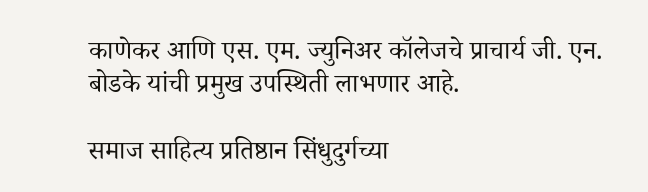काणेकर आणि एस. एम. ज्युनिअर कॉलेजचे प्राचार्य जी. एन. बोडके यांची प्रमुख उपस्थिती लाभणार आहे.

समाज साहित्य प्रतिष्ठान सिंधुदुर्गच्या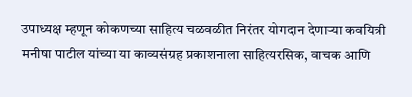उपाध्यक्ष म्हणून कोकणच्या साहित्य चळवळीत निरंतर योगदान देणाऱ्या कवयित्री मनीषा पाटील यांच्या या काव्यसंग्रह प्रकाशनाला साहित्यरसिक, वाचक आणि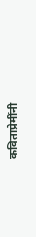कविताप्रेमींनी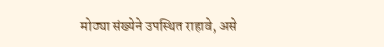मोठ्या संख्येने उपस्थित राहावे, असे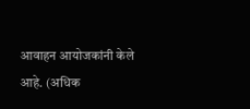आवाहन आयोजकांनी केले आहे. (अधिक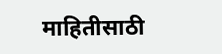माहितीसाठी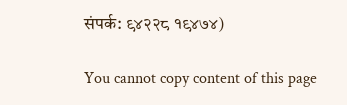संपर्क: ९४२२८ १९४७४)

You cannot copy content of this page